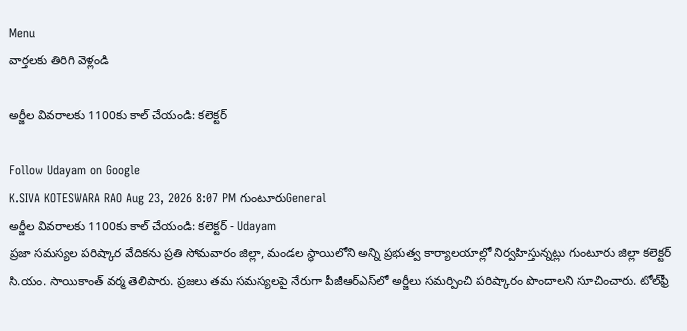Menu
వార్తలకు తిరిగి వెళ్లండి

అర్జీల వివరాలకు 1100కు కాల్ చేయండి: కలెక్టర్

Follow Udayam on Google
K.SIVA KOTESWARA RAO Aug 23, 2026 8:07 PM గుంటూరుGeneral
అర్జీల వివరాలకు 1100కు కాల్ చేయండి: కలెక్టర్ - Udayam
ప్రజా సమస్యల పరిష్కార వేదికను ప్రతి సోమవారం జిల్లా, మండల స్థాయిలోని అన్ని ప్రభుత్వ కార్యాలయాల్లో నిర్వహిస్తున్నట్లు గుంటూరు జిల్లా కలెక్టర్‌ సి.యం. సాయికాంత్‌ వర్మ తెలిపారు. ప్రజలు తమ సమస్యలపై నేరుగా పీజీఆర్ఎస్‌లో అర్జీలు సమర్పించి పరిష్కారం పొందాలని సూచించారు. టోల్‌ఫ్రీ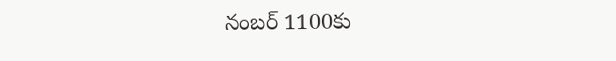నంబర్‌ 1100కు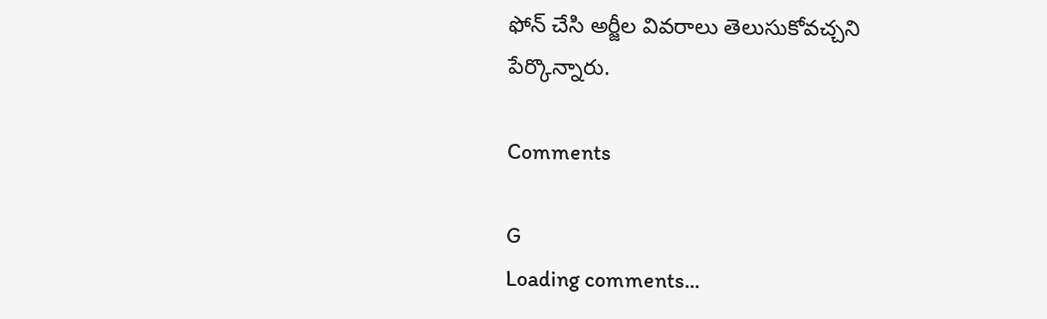ఫోన్‌ చేసి అర్జీల వివరాలు తెలుసుకోవచ్చని పేర్కొన్నారు.

Comments

G
Loading comments...